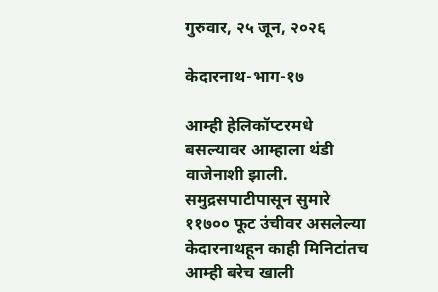गुरुवार, २५ जून, २०२६

केदारनाथ-भाग-१७

आम्ही हेलिकॉप्टरमधे बसल्यावर आम्हाला थंडी वाजेनाशी झाली. समुद्रसपाटीपासून सुमारे ११७०० फूट उंचीवर असलेल्या केदारनाथहून काही मिनिटांतच आम्ही बरेच खाली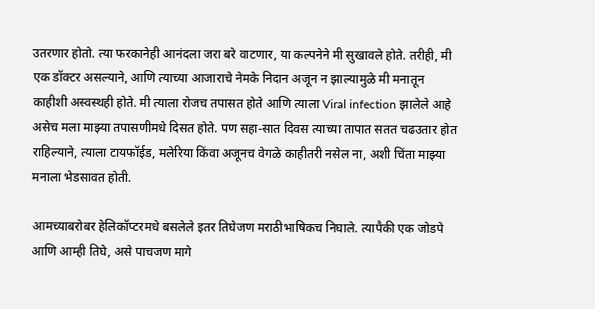उतरणार होतो. त्या फरकानेही आनंदला जरा बरे वाटणार, या कल्पनेने मी सुखावले होते. तरीही, मी एक डॉक्टर असल्याने, आणि त्याच्या आजाराचे नेमके निदान अजून न झाल्यामुळे मी मनातून काहीशी अस्वस्थही होते. मी त्याला रोजच तपासत होते आणि त्याला Viral infection झालेले आहे असेच मला माझ्या तपासणीमधे दिसत होते. पण सहा-सात दिवस त्याच्या तापात सतत चढउतार होत राहिल्याने, त्याला टायफॉईड, मलेरिया किंवा अजूनच वेगळे काहीतरी नसेल ना, अशी चिंता माझ्या मनाला भेडसावत होती.

आमच्याबरोबर हेलिकॉप्टरमधे बसलेले इतर तिघेजण मराठीभाषिकच निघाले. त्यापैकी एक जोडपे आणि आम्ही तिघे, असे पाचजण मागे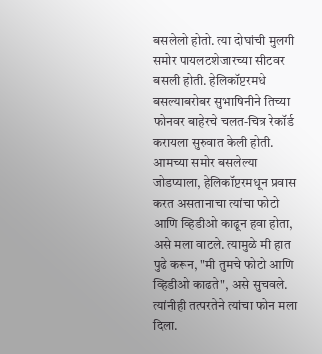बसलेलो होतो. त्या दोघांची मुलगी समोर पायलटशेजारच्या सीटवर बसली होती. हेलिकॉप्टरमधे बसल्याबरोबर सुभाषिनीने तिच्या फोनवर बाहेरचे चलत-चित्र रेकॉर्ड करायला सुरुवात केली होती. आमच्या समोर बसलेल्या जोडप्याला, हेलिकॉप्टरमधून प्रवास करत असतानाचा त्यांचा फोटो आणि व्हिडीओ काढून हवा होता, असे मला वाटले. त्यामुळे मी हात पुढे करून, "मी तुमचे फोटो आणि व्हिडीओ काढते", असे सुचवले. त्यांनीही तत्परतेने त्यांचा फोन मला दिला.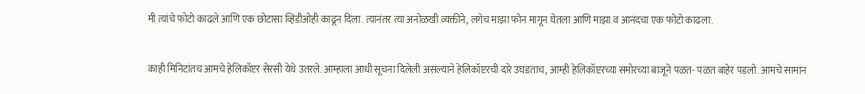मी त्यांचे फोटो काढले आणि एक छोटासा व्हिडीओही काढून दिला. त्यानंतर त्या अनोळखी व्यक्तीने, लगेच माझा फोन मागून घेतला आणि माझा व आनंदचा एक फोटो काढला.

काही मिनिटांतच आमचे हेलिकॉप्टर सेरसी येथे उतरले. आम्हाला आधी सूचना दिलेली असल्याने हेलिकॉप्टरची दारे उघडताच, आम्ही हेलिकॉप्टरच्या समोरच्या बाजूने पळत- पळत बाहेर पडलो. आमचे सामान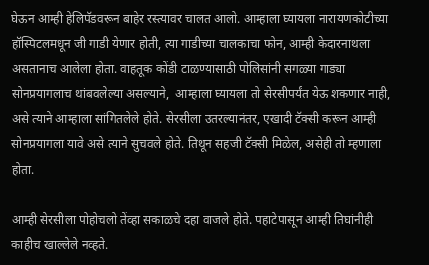घेऊन आम्ही हेलिपॅडवरून बाहेर रस्त्यावर चालत आलो. आम्हाला घ्यायला नारायणकोटीच्या हॉस्पिटलमधून जी गाडी येणार होती, त्या गाडीच्या चालकाचा फोन, आम्ही केदारनाथला असतानाच आलेला होता. वाहतूक कोंडी टाळण्यासाठी पोलिसांनी सगळ्या गाड्या सोनप्रयागलाच थांबवलेल्या असल्याने,  आम्हाला घ्यायला तो सेरसीपर्यंत येऊ शकणार नाही, असे त्याने आम्हाला सांगितलेले होते. सेरसीला उतरल्यानंतर, एखादी टॅक्सी करून आम्ही सोनप्रयागला यावे असे त्याने सुचवले होते. तिथून सहजी टॅक्सी मिळेल, असेही तो म्हणाला होता.

आम्ही सेरसीला पोहोचलो तेंव्हा सकाळचे दहा वाजले होते. पहाटेपासून आम्ही तिघांनीही काहीच खाल्लेले नव्हते.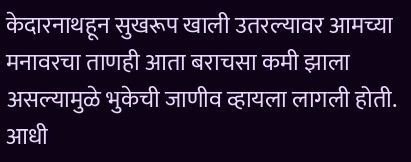केदारनाथहून सुखरूप खाली उतरल्यावर आमच्या मनावरचा ताणही आता बराचसा कमी झाला असल्यामुळे भुकेची जाणीव व्हायला लागली होती. आधी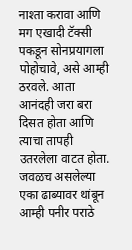नाश्ता करावा आणि मग एखादी टॅक्सी पकडून सोनप्रयागला पोहोचावे, असे आम्ही ठरवले. आता आनंदही जरा बरा दिसत होता आणि त्याचा तापही उतरलेला वाटत होता. जवळच असलेल्या एका ढाब्यावर थांबून आम्ही पनीर पराठे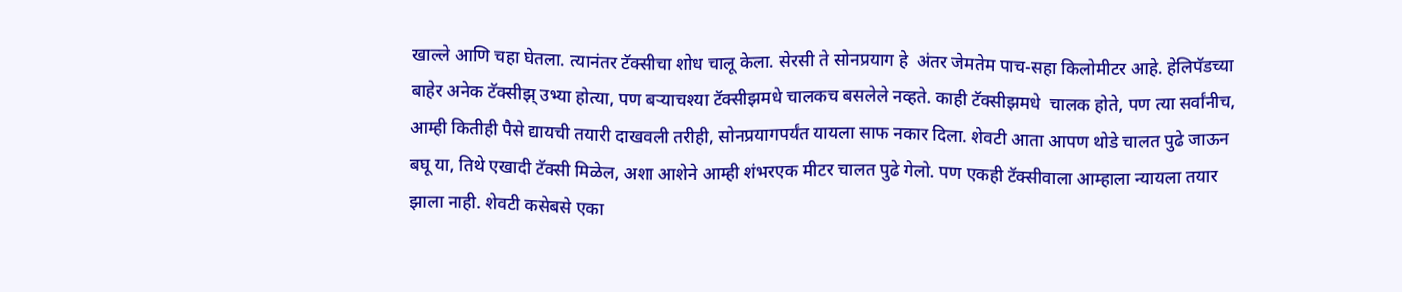खाल्ले आणि चहा घेतला. त्यानंतर टॅक्सीचा शोध चालू केला. सेरसी ते सोनप्रयाग हे  अंतर जेमतेम पाच-सहा किलोमीटर आहे. हेलिपॅडच्या बाहेर अनेक टॅक्सीझ् उभ्या होत्या, पण बऱ्याचश्या टॅक्सीझमधे चालकच बसलेले नव्हते. काही टॅक्सीझमधे  चालक होते, पण त्या सर्वांनीच, आम्ही कितीही पैसे द्यायची तयारी दाखवली तरीही, सोनप्रयागपर्यंत यायला साफ नकार दिला. शेवटी आता आपण थोडे चालत पुढे जाऊन बघू या, तिथे एखादी टॅक्सी मिळेल, अशा आशेने आम्ही शंभरएक मीटर चालत पुढे गेलो. पण एकही टॅक्सीवाला आम्हाला न्यायला तयार झाला नाही. शेवटी कसेबसे एका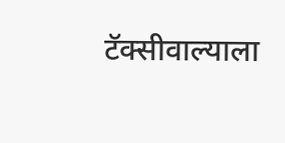टॅक्सीवाल्याला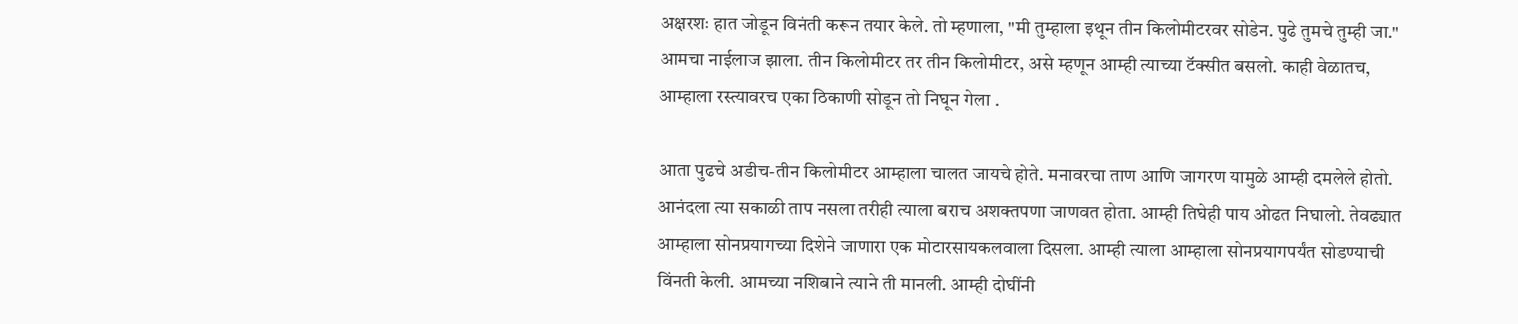अक्षरशः हात जोडून विनंती करून तयार केले. तो म्हणाला, "मी तुम्हाला इथून तीन किलोमीटरवर सोडेन. पुढे तुमचे तुम्ही जा." आमचा नाईलाज झाला. तीन किलोमीटर तर तीन किलोमीटर, असे म्हणून आम्ही त्याच्या टॅक्सीत बसलो. काही वेळातच, आम्हाला रस्त्यावरच एका ठिकाणी सोडून तो निघून गेला .

आता पुढचे अडीच-तीन किलोमीटर आम्हाला चालत जायचे होते. मनावरचा ताण आणि जागरण यामुळे आम्ही दमलेले होतो. आनंदला त्या सकाळी ताप नसला तरीही त्याला बराच अशक्तपणा जाणवत होता. आम्ही तिघेही पाय ओढत निघालो. तेवढ्यात आम्हाला सोनप्रयागच्या दिशेने जाणारा एक मोटारसायकलवाला दिसला. आम्ही त्याला आम्हाला सोनप्रयागपर्यंत सोडण्याची  विंनती केली. आमच्या नशिबाने त्याने ती मानली. आम्ही दोघींनी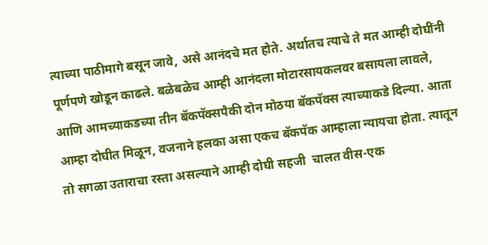त्याच्या पाठीमागे बसून जावे, असे आनंदचे मत होते. अर्थातच त्याचे ते मत आम्ही दोघींनी पूर्णपणे खोडून काढले. बळेबळेच आम्ही आनंदला मोटारसायकलवर बसायला लावले, आणि आमच्याकडच्या तीन बॅकपॅक्सपैकी दोन मोठया बॅकपॅक्स त्याच्याकडे दिल्या. आता आम्हा दोघीत मिळून, वजनाने हलका असा एकच बॅकपॅक आम्हाला न्यायचा होता. त्यातून तो सगळा उताराचा रस्ता असल्याने आम्ही दोघी सहजी  चालत वीस-एक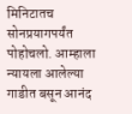मिनिटातच सोनप्रयागपर्यंत पोहोचलो. आम्हाला न्यायला आलेल्या गाडीत बसून आनंद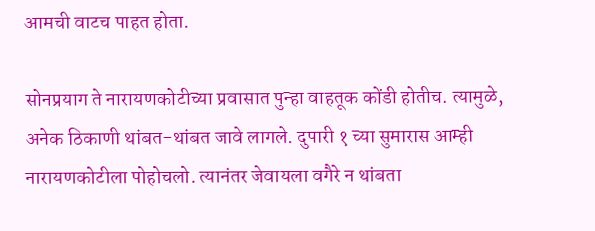आमची वाटच पाहत होता.

सोनप्रयाग ते नारायणकोटीच्या प्रवासात पुन्हा वाहतूक कोंडी होतीच. त्यामुळे, अनेक ठिकाणी थांबत-थांबत जावे लागले. दुपारी १ च्या सुमारास आम्ही नारायणकोटीला पोहोचलो. त्यानंतर जेवायला वगैरे न थांबता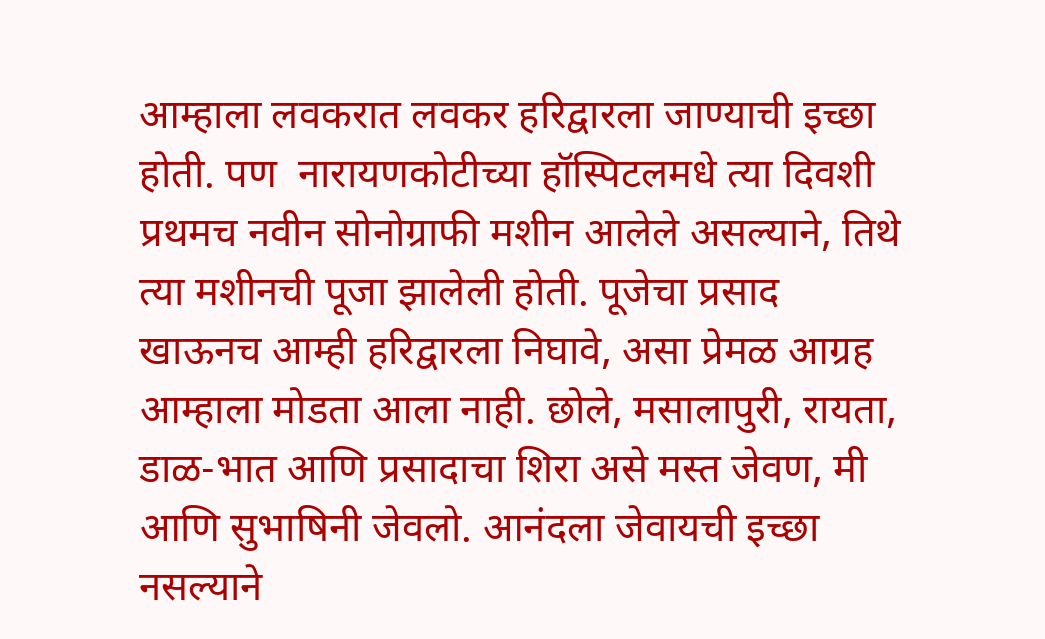आम्हाला लवकरात लवकर हरिद्वारला जाण्याची इच्छा होती. पण  नारायणकोटीच्या हॉस्पिटलमधे त्या दिवशी प्रथमच नवीन सोनोग्राफी मशीन आलेले असल्याने, तिथे त्या मशीनची पूजा झालेली होती. पूजेचा प्रसाद खाऊनच आम्ही हरिद्वारला निघावे, असा प्रेमळ आग्रह आम्हाला मोडता आला नाही. छोले, मसालापुरी, रायता, डाळ-भात आणि प्रसादाचा शिरा असे मस्त जेवण, मी आणि सुभाषिनी जेवलो. आनंदला जेवायची इच्छा नसल्याने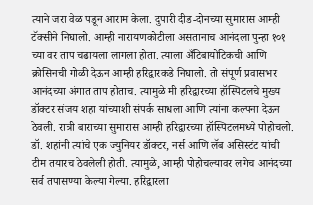त्याने जरा वेळ पडून आराम केला. दुपारी दीड-दोनच्या सुमारास आम्ही टॅक्सीने निघालो. आम्ही नारायणकोटीला असतानाच आनंदला पुन्हा १०१ च्या वर ताप चढायला लागला होता. त्याला अँटिबायोटिकची आणि क्रोसिनची गोळी देऊन आम्ही हरिद्वारकडे निघालो. तो संपूर्ण प्रवासभर आनंदच्या अंगात ताप होताच. त्यामुळे मी हरिद्वारच्या हॉस्पिटलचे मुख्य डॉक्टर संजय शहा यांच्याशी संपर्क साधला आणि त्यांना कल्पना देऊन ठेवली. रात्री बाराच्या सुमारास आम्ही हरिद्वारच्या हॉस्पिटलमध्ये पोहोचलो. डॉ. शहांनी त्यांचे एक ज्युनियर डॉक्टर, नर्स आणि लॅब असिस्टंट यांची टीम तयारच ठेवलेली होती. त्यामुळे, आम्ही पोहोचल्यावर लगेच आनंदच्या सर्व तपासण्या केल्या गेल्या. हरिद्वारला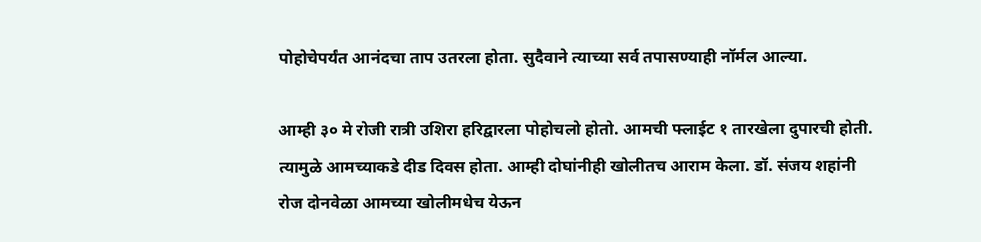पोहोचेपर्यंत आनंदचा ताप उतरला होता. सुदैवाने त्याच्या सर्व तपासण्याही नॉर्मल आल्या.

आम्ही ३० मे रोजी रात्री उशिरा हरिद्वारला पोहोचलो होतो. आमची फ्लाईट १ तारखेला दुपारची होती. त्यामुळे आमच्याकडे दीड दिवस होता. आम्ही दोघांनीही खोलीतच आराम केला. डॉ. संजय शहांनी रोज दोनवेळा आमच्या खोलीमधेच येऊन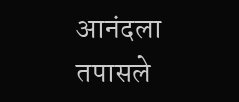आनंदला तपासले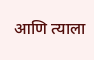आणि त्याला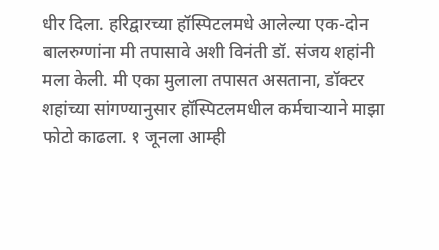धीर दिला. हरिद्वारच्या हॉस्पिटलमधे आलेल्या एक-दोन बालरुग्णांना मी तपासावे अशी विनंती डॉ. संजय शहांनी मला केली. मी एका मुलाला तपासत असताना, डॉक्टर शहांच्या सांगण्यानुसार हॉस्पिटलमधील कर्मचाऱ्याने माझा फोटो काढला. १ जूनला आम्ही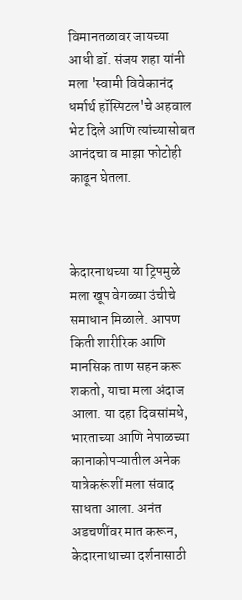विमानतळावर जायच्या आधी डॉ. संजय शहा यांनी  मला 'स्वामी विवेकानंद धर्मार्थ हॉस्पिटल'चे अहवाल भेट दिले आणि त्यांच्यासोबत आनंदचा व माझा फोटोही काढून घेतला.



केदारनाथच्या या ट्रिपमुळे मला खूप वेगळ्या उंचीचे समाधान मिळाले. आपण किती शारीरिक आणि मानसिक ताण सहन करू शकतो, याचा मला अंदाज आला. या दहा दिवसांमधे, भारताच्या आणि नेपाळच्या कानाकोपऱ्यातील अनेक यात्रेकरूंशीं मला संवाद साधता आला. अनंत अडचणींवर मात करून, केदारनाथाच्या दर्शनासाठी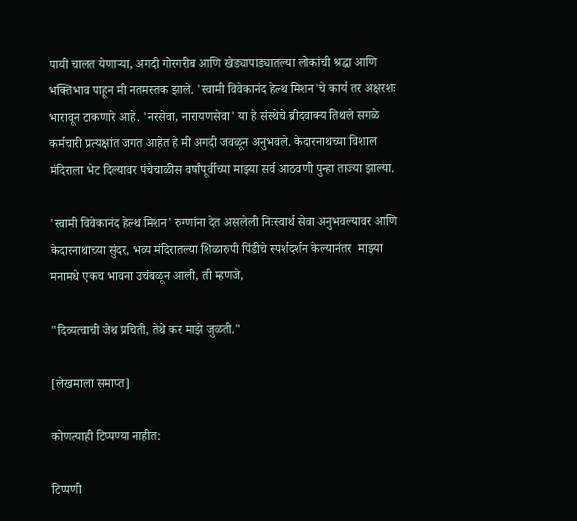पायी चालत येणाऱ्या, अगदी गोरगरीब आणि खेड्यापाड्यातल्या लोकांची श्रद्धा आणि भक्तिभाव पाहून मी नतमस्तक झाले. 'स्वामी विवेकानंद हेल्थ मिशन'चे कार्य तर अक्षरशः भारावून टाकणारे आहे. 'नरसेवा, नारायणसेवा' या हे संस्थेचे ब्रीदवाक्य तिथले सगळे कर्मचारी प्रत्यक्षांत जगत आहेत हे मी अगदी जवळून अनुभवले. केदारनाथच्या विशाल मंदिराला भेट दिल्यावर पंचेचाळीस वर्षांपूर्वीच्या माझ्या सर्व आठवणी पुन्हा ताज्या झाल्या.

'स्वामी विवेकानंद हेल्थ मिशन' रुग्णांना देत असलेली निःस्वार्थ सेवा अनुभवल्यावर आणि केदारनाथाच्या सुंदर, भव्य मंदिरातल्या शिळारुपी पिंडीचे स्पर्शदर्शन केल्यानंतर  माझ्या मनामधे एकच भावना उचंबळून आली, ती म्हणजे,

"दिव्यत्वाची जेथ प्रचिती, तेथे कर माझे जुळती."

[लेखमाला समाप्त]

कोणत्याही टिप्पण्‍या नाहीत:

टिप्पणी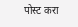पोस्ट करा